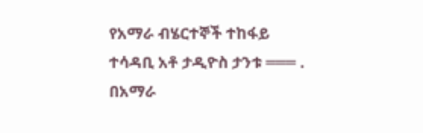የአማራ ብሄርተኞች ተከፋይ ተሳዳቢ አቶ ታዲዮስ ታንቱ ═══ . በአማራ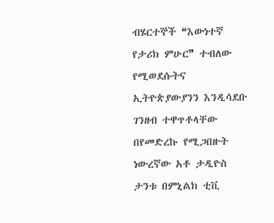ብሄርተኞች ❝እውነተኛ የታሪክ ምሁር❞ ተብለው የሚወደሱትና ኢትዮጵያውያንን እንዲሳደቡ ገንዘብ ተዋጥቶላቸው በየመድረኩ የሚጋበዙት ነውረኛው አቶ ታዲዮስ ታንቱ በምኒልክ ቲቪ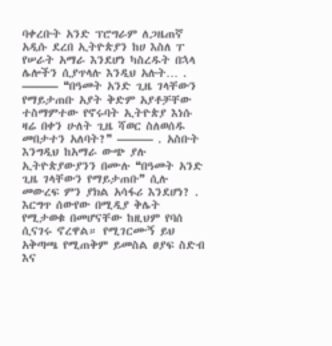ባቀረቡት አንድ ፕሮግራም ለጋዜጠኛ አዲሱ ደረበ ኢትዮጵያን ከሀ እስለ ፐ የሠራት አማራ እንደሆነ ካስረዱት በኋላ ሌሎችን ሲያጥላሉ እንዲህ አሉት… . ——— ❝በዓመት አንድ ጊዜ ገላቸውን የማይታጠቡ አያት ቅድም አያቶቻቸው ተስማምተው የኖሩባት ኢትዮጵያ እነሱ ዛሬ በቀን ሁለት ጊዜ ሻወር ስለወሰዱ መበታተን አለባት?❞ ——— . አስቡት እንግዲህ ከአማራ ውጭ ያሉ ኢትዮጵያውያንን በሙሉ ❝በዓመት አንድ ጊዜ ገላቸውን የማይታጠቡ❞ ሲሉ መውረፍ ምን ያክል አሳፋሪ እንደሆነ? . እርግጥ ሰውየው በሚዲያ ቅሌት የሚታወቁ በመሆናቸው ከዚህም የባሰ ሲናገሩ ኖረዋል። የሚገርሙኝ ይህ አቅጣጫ የሚጠቅም ይመስል ፀያፍ ስድብ እና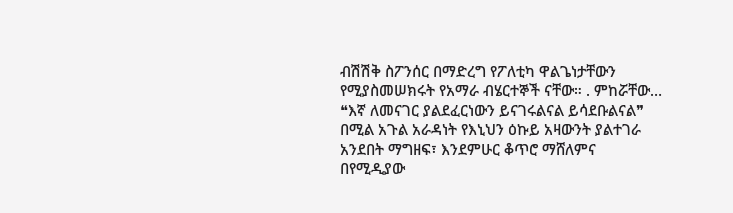ብሽሽቅ ስፖንሰር በማድረግ የፖለቲካ ዋልጌነታቸውን የሚያስመሠክሩት የአማራ ብሄርተኞች ናቸው። . ምከሯቸው… ❝እኛ ለመናገር ያልደፈርነውን ይናገሩልናል ይሳደቡልናል❞ በሚል አጉል አራዳነት የእኒህን ዕኩይ አዛውንት ያልተገራ አንደበት ማግዘፍ፣ እንደምሁር ቆጥሮ ማሸለምና በየሚዲያው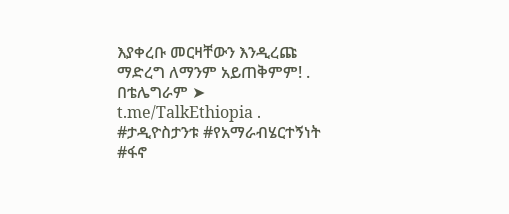እያቀረቡ መርዛቸውን እንዲረጩ ማድረግ ለማንም አይጠቅምም! . በቴሌግራም ➤ t.me/TalkEthiopia . #ታዲዮስታንቱ #የአማራብሄርተኝነት #ፋኖ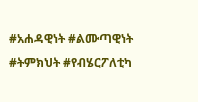#አሐዳዊነት #ልሙጣዊነት #ትምክህት #የብሄርፖለቲካ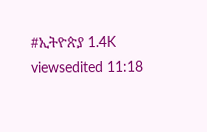#ኢትዮጵያ 1.4K viewsedited 11:18